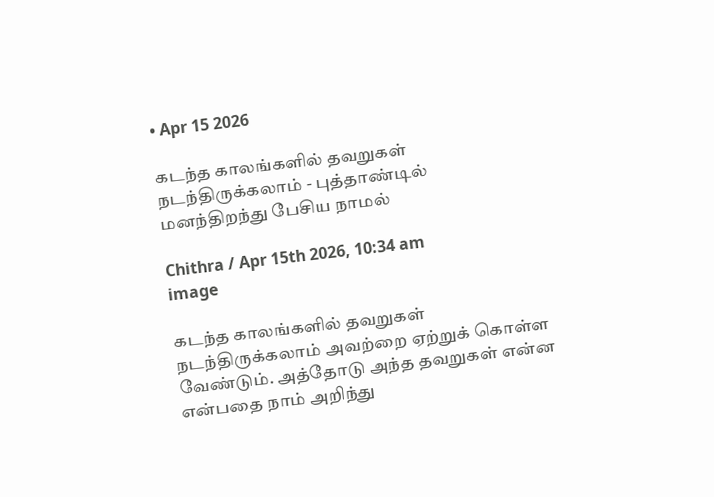• Apr 15 2026

கடந்த காலங்களில் தவறுகள் நடந்திருக்கலாம் - புத்தாண்டில் மனந்திறந்து பேசிய நாமல்

Chithra / Apr 15th 2026, 10:34 am
image

கடந்த காலங்களில் தவறுகள் நடந்திருக்கலாம் அவற்றை ஏற்றுக் கொள்ள வேண்டும். அத்தோடு அந்த தவறுகள் என்ன என்பதை நாம் அறிந்து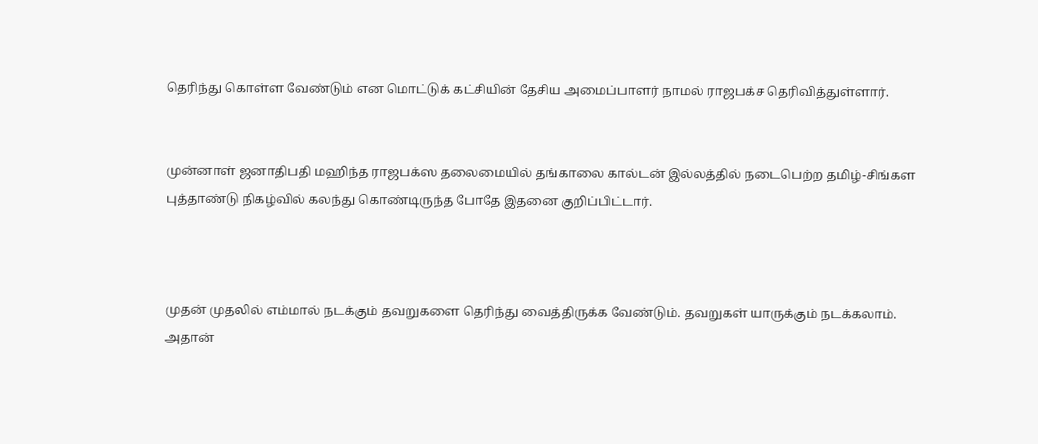தெரிந்து கொள்ள வேண்டும் என மொட்டுக் கட்சியின் தேசிய அமைப்பாளர் நாமல் ராஜபக்ச தெரிவித்துள்ளார்.


முன்னாள் ஜனாதிபதி மஹிந்த ராஜபக்ஸ தலைமையில் தங்காலை கால்டன் இல்லத்தில் நடைபெற்ற தமிழ்-சிங்கள புத்தாண்டு நிகழ்வில் கலந்து கொண்டிருந்த போதே இதனை குறிப்பிட்டார்.



முதன் முதலில் எம்மால் நடக்கும் தவறுகளை தெரிந்து வைத்திருக்க வேண்டும். தவறுகள் யாருக்கும் நடக்கலாம். அதான்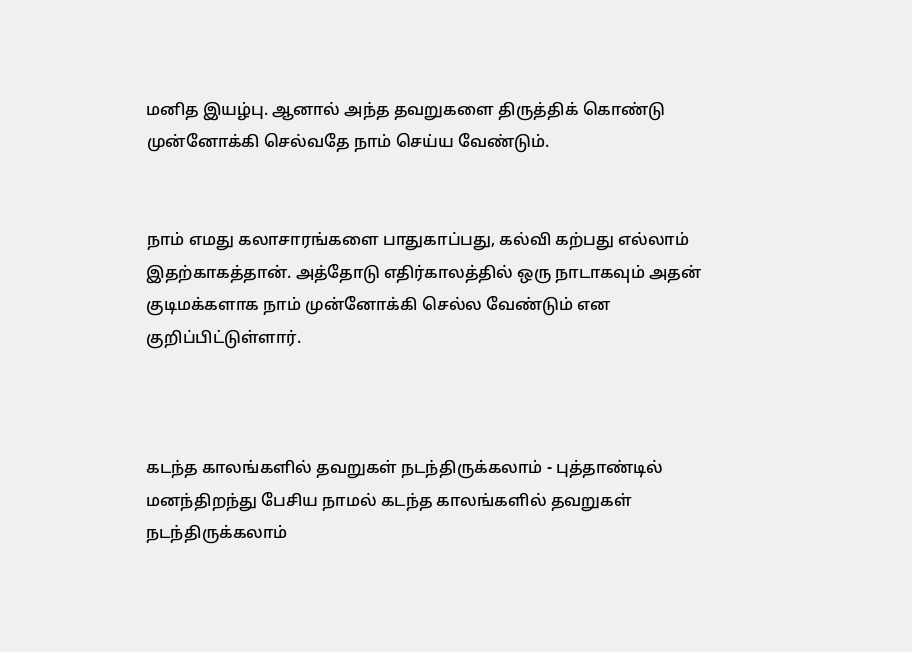மனித இயழ்பு. ஆனால் அந்த தவறுகளை திருத்திக் கொண்டு முன்னோக்கி செல்வதே நாம் செய்ய வேண்டும்.


நாம் எமது கலாசாரங்களை பாதுகாப்பது, கல்வி கற்பது எல்லாம் இதற்காகத்தான். அத்தோடு எதிர்காலத்தில் ஒரு நாடாகவும் அதன் குடிமக்களாக நாம் முன்னோக்கி செல்ல வேண்டும் என குறிப்பிட்டுள்ளார்.



கடந்த காலங்களில் தவறுகள் நடந்திருக்கலாம் - புத்தாண்டில் மனந்திறந்து பேசிய நாமல் கடந்த காலங்களில் தவறுகள் நடந்திருக்கலாம்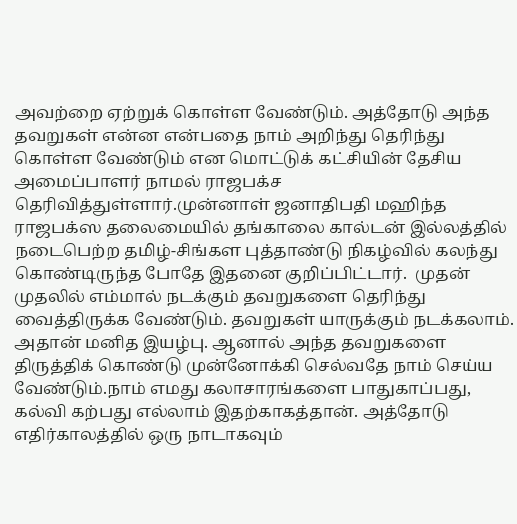அவற்றை ஏற்றுக் கொள்ள வேண்டும். அத்தோடு அந்த தவறுகள் என்ன என்பதை நாம் அறிந்து தெரிந்து கொள்ள வேண்டும் என மொட்டுக் கட்சியின் தேசிய அமைப்பாளர் நாமல் ராஜபக்ச தெரிவித்துள்ளார்.முன்னாள் ஜனாதிபதி மஹிந்த ராஜபக்ஸ தலைமையில் தங்காலை கால்டன் இல்லத்தில் நடைபெற்ற தமிழ்-சிங்கள புத்தாண்டு நிகழ்வில் கலந்து கொண்டிருந்த போதே இதனை குறிப்பிட்டார்.  முதன் முதலில் எம்மால் நடக்கும் தவறுகளை தெரிந்து வைத்திருக்க வேண்டும். தவறுகள் யாருக்கும் நடக்கலாம். அதான் மனித இயழ்பு. ஆனால் அந்த தவறுகளை திருத்திக் கொண்டு முன்னோக்கி செல்வதே நாம் செய்ய வேண்டும்.நாம் எமது கலாசாரங்களை பாதுகாப்பது, கல்வி கற்பது எல்லாம் இதற்காகத்தான். அத்தோடு எதிர்காலத்தில் ஒரு நாடாகவும்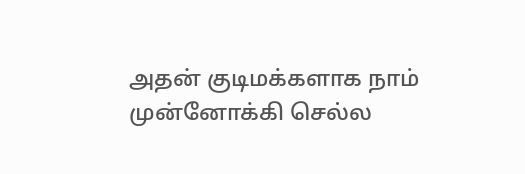அதன் குடிமக்களாக நாம் முன்னோக்கி செல்ல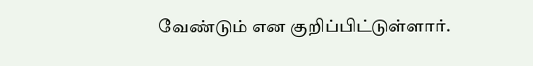வேண்டும் என குறிப்பிட்டுள்ளார்.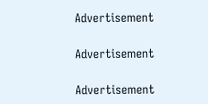Advertisement

Advertisement

Advertisement